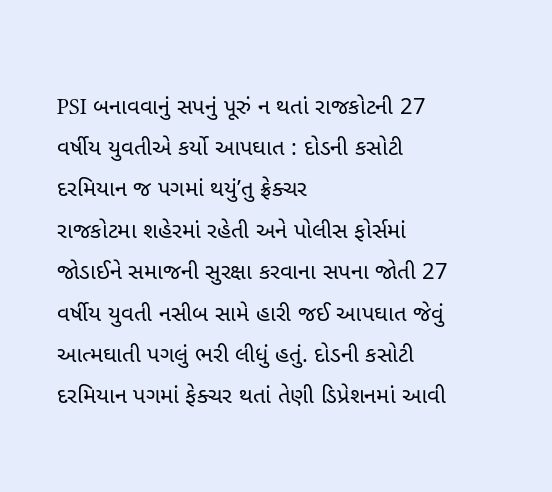PSI બનાવવાનું સપનું પૂરું ન થતાં રાજકોટની 27 વર્ષીય યુવતીએ કર્યો આપઘાત : દોડની કસોટી દરમિયાન જ પગમાં થયું’તુ ફ્રેક્ચર
રાજકોટમા શહેરમાં રહેતી અને પોલીસ ફોર્સમાં જોડાઈને સમાજની સુરક્ષા કરવાના સપના જોતી 27 વર્ષીય યુવતી નસીબ સામે હારી જઈ આપઘાત જેવું આત્મઘાતી પગલું ભરી લીધું હતું. દોડની કસોટી દરમિયાન પગમાં ફેક્ચર થતાં તેણી ડિપ્રેશનમાં આવી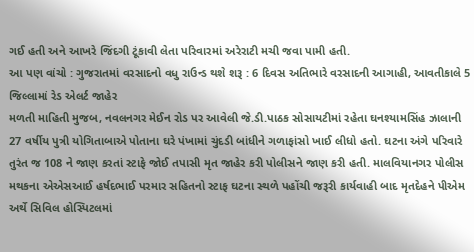ગઈ હતી અને આખરે જિંદગી ટૂંકાવી લેતા પરિવારમાં અરેરાટી મચી જવા પામી હતી.
આ પણ વાંચો : ગુજરાતમાં વરસાદનો વધુ રાઉન્ડ થશે શરૂ : 6 દિવસ અતિભારે વરસાદની આગાહી, આવતીકાલે 5 જિલ્લામાં રેડ એલર્ટ જાહેર
મળતી માહિતી મુજબ, નવલનગર મેઈન રોડ પર આવેલી જે.ડી.પાઠક સોસાયટીમાં રહેતા ઘનશ્યામસિંહ ઝાલાની 27 વર્ષીય પુત્રી યોગિતાબાએ પોતાના ઘરે પંખામાં ચુંદડી બાંધીને ગળાફાંસો ખાઈ લીધો હતો. ઘટના અંગે પરિવારે તુરંત જ 108 ને જાણ કરતાં સ્ટાફે જોઈ તપાસી મૃત જાહેર કરી પોલીસને જાણ કરી હતી. માલવિયાનગર પોલીસ મથકના એએસઆઈ હર્ષદભાઈ પરમાર સહિતનો સ્ટાફ ઘટના સ્થળે પહોંચી જરૂરી કાર્યવાહી બાદ મૃતદેહને પીએમ અર્થે સિવિલ હોસ્પિટલમાં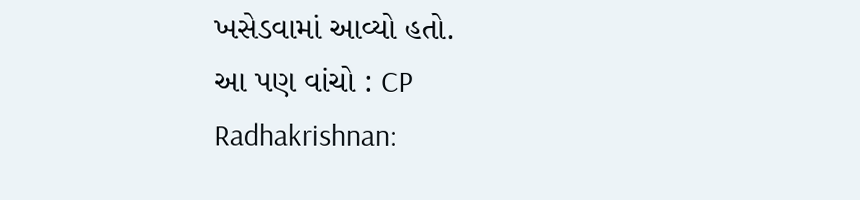ખસેડવામાં આવ્યો હતો.
આ પણ વાંચો : CP Radhakrishnan: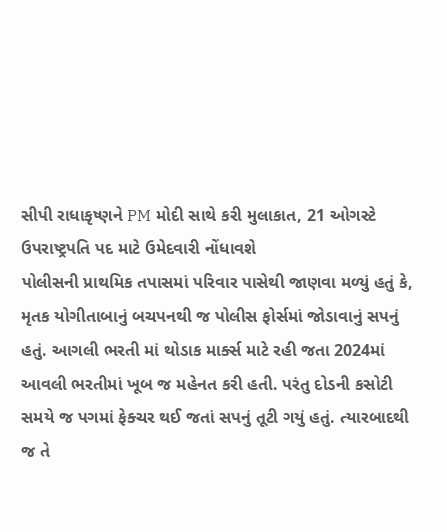સીપી રાધાકૃષ્ણને PM મોદી સાથે કરી મુલાકાત, 21 ઓગસ્ટે ઉપરાષ્ટ્રપતિ પદ માટે ઉમેદવારી નોંધાવશે
પોલીસની પ્રાથમિક તપાસમાં પરિવાર પાસેથી જાણવા મળ્યું હતું કે, મૃતક યોગીતાબાનું બચપનથી જ પોલીસ ફોર્સમાં જોડાવાનું સપનું હતું. આગલી ભરતી માં થોડાક માર્ક્સ માટે રહી જતા 2024માં આવલી ભરતીમાં ખૂબ જ મહેનત કરી હતી. પરંતુ દોડની કસોટી સમયે જ પગમાં ફેક્ચર થઈ જતાં સપનું તૂટી ગયું હતું. ત્યારબાદથી જ તે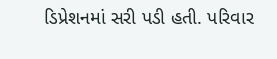ડિપ્રેશનમાં સરી પડી હતી. પરિવાર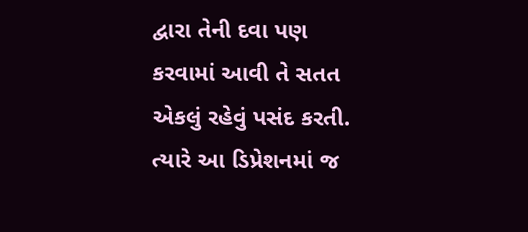દ્વારા તેની દવા પણ કરવામાં આવી તે સતત એકલું રહેવું પસંદ કરતી. ત્યારે આ ડિપ્રેશનમાં જ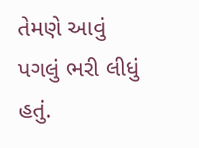તેમણે આવું પગલું ભરી લીધું હતું.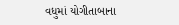વધુમાં યોગીતાબાના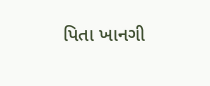પિતા ખાનગી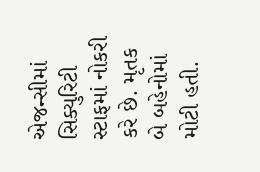એજન્સીમાં સિક્યુરિટી સ્ટાફમાં નોકરી કરે છે. મૃતક બે બહેનોમાં મોટી હતી.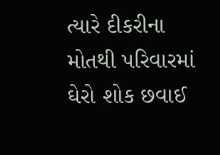ત્યારે દીકરીના મોતથી પરિવારમાં ઘેરો શોક છવાઈ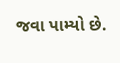જવા પામ્યો છે.